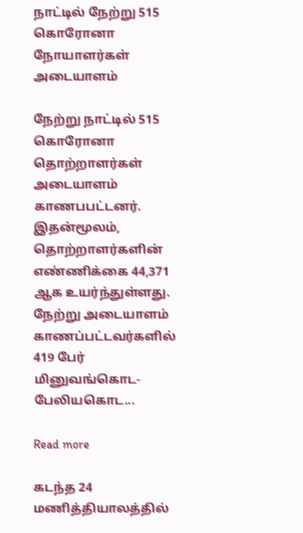நாட்டில் நேற்று 515 கொரோனா நோயாளர்கள் அடையாளம்

நேற்று நாட்டில் 515 கொரோனா தொற்றாளர்கள் அடையாளம் காணபபட்டனர். இதன்மூலம், தொற்றாளர்களின் எண்ணிக்கை 44,371 ஆக உயர்ந்துள்ளது. நேற்று அடையாளம் காணப்பட்டவர்களில் 419 பேர் மினுவங்கொட- பேலியகொட...

Read more

கடந்த 24 மணித்தியாலத்தில்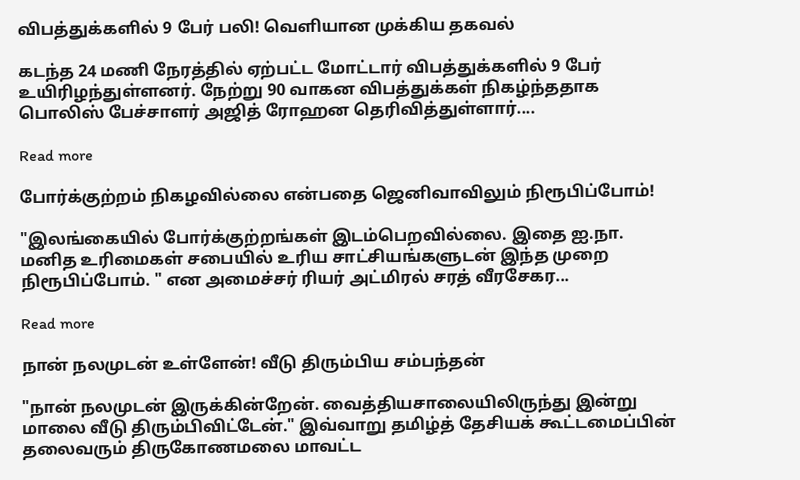விபத்துக்களில் 9 பேர் பலி! வெளியான முக்கிய தகவல்

கடந்த 24 மணி நேரத்தில் ஏற்பட்ட மோட்டார் விபத்துக்களில் 9 பேர் உயிரிழந்துள்ளனர். நேற்று 90 வாகன விபத்துக்கள் நிகழ்ந்ததாக பொலிஸ் பேச்சாளர் அஜித் ரோஹன தெரிவித்துள்ளார்....

Read more

போர்க்குற்றம் நிகழவில்லை என்பதை ஜெனிவாவிலும் நிரூபிப்போம்!

"இலங்கையில் போர்க்குற்றங்கள் இடம்பெறவில்லை. இதை ஐ.நா. மனித உரிமைகள் சபையில் உரிய சாட்சியங்களுடன் இந்த முறை நிரூபிப்போம். " என அமைச்சர் ரியர் அட்மிரல் சரத் வீரசேகர...

Read more

நான் நலமுடன் உள்ளேன்! வீடு திரும்பிய சம்பந்தன்

"நான் நலமுடன் இருக்கின்றேன். வைத்தியசாலையிலிருந்து இன்று மாலை வீடு திரும்பிவிட்டேன்." இவ்வாறு தமிழ்த் தேசியக் கூட்டமைப்பின் தலைவரும் திருகோணமலை மாவட்ட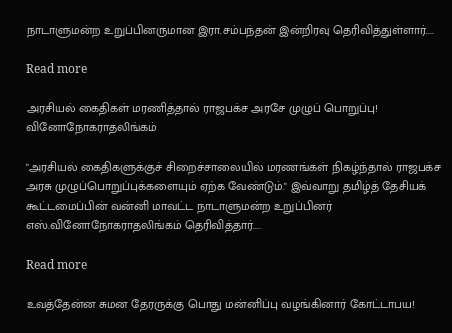நாடாளுமன்ற உறுப்பினருமான இரா.சம்பந்தன் இன்றிரவு தெரிவித்துள்ளார்....

Read more

அரசியல் கைதிகள் மரணித்தால் ராஜபக்ச அரசே முழுப் பொறுப்பு! வினோநோகராதலிங்கம்

"அரசியல் கைதிகளுக்குச் சிறைச்சாலையில் மரணங்கள் நிகழ்ந்தால் ராஜபக்ச அரசு முழுப்பொறுப்புக்களையும் ஏற்க வேண்டும்." இவ்வாறு தமிழ்த் தேசியக் கூட்டமைப்பின் வன்னி மாவட்ட நாடாளுமன்ற உறுப்பினர் எஸ்.வினோநோகராதலிங்கம் தெரிவித்தார்....

Read more

உவத்தேன்ன சுமன தேரருக்கு பொது மன்னிப்பு வழங்கினார் கோட்டாபய!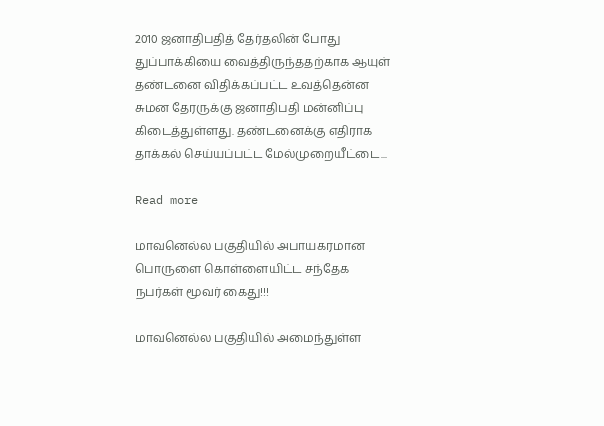2010 ஜனாதிபதித் தேர்தலின் போது துப்பாக்கியை வைத்திருந்ததற்காக ஆயுள் தண்டனை விதிக்கப்பட்ட உவத்தென்ன சுமன தேரருக்கு ஜனாதிபதி மன்னிப்பு கிடைத்துள்ளது. தண்டனைக்கு எதிராக தாக்கல் செய்யப்பட்ட மேல்முறையீட்டை...

Read more

மாவனெல்ல பகுதியில் அபாயகரமான பொருளை கொள்ளையிட்ட சந்தேக நபர்கள் மூவர் கைது!!!

மாவனெல்ல பகுதியில் அமைந்துள்ள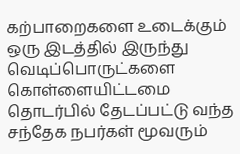கற்பாறைகளை உடைக்கும் ஒரு இடத்தில் இருந்து வெடிப்பொருட்களை கொள்ளையிட்டமை தொடர்பில் தேடப்பட்டு வந்த சந்தேக நபர்கள் மூவரும்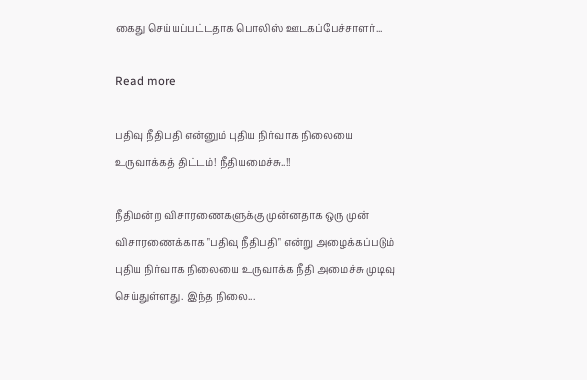கைது செய்யப்பட்டதாக பொலிஸ் ஊடகப்பேச்சாளர்...

Read more

பதிவு நீதிபதி என்னும் புதிய நிர்வாக நிலையை உருவாக்கத் திட்டம்! நீதியமைச்சு..!!

நீதிமன்ற விசாரணைகளுக்கு முன்னதாக ஒரு முன் விசாரணைக்காக "பதிவு நீதிபதி" என்று அழைக்கப்படும் புதிய நிர்வாக நிலையை உருவாக்க நீதி அமைச்சு முடிவு செய்துள்ளது. இந்த நிலை...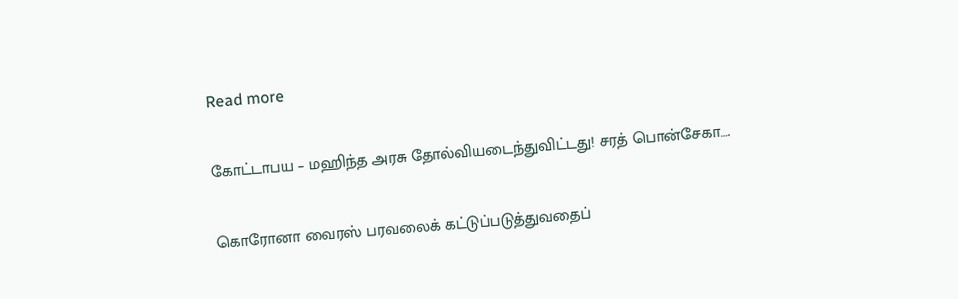Read more

கோட்டாபய – மஹிந்த அரசு தோல்வியடைந்துவிட்டது! சரத் பொன்சேகா….

கொரோனா வைரஸ் பரவலைக் கட்டுப்படுத்துவதைப்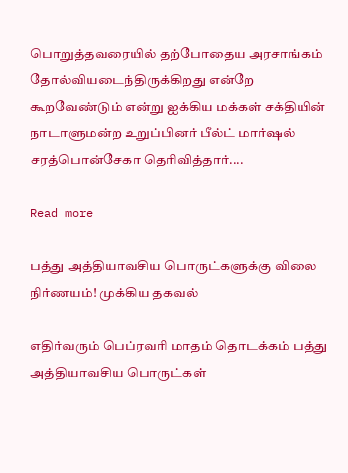பொறுத்தவரையில் தற்போதைய அரசாங்கம் தோல்வியடைந்திருக்கிறது என்றே கூறவேண்டும் என்று ஐக்கிய மக்கள் சக்தியின் நாடாளுமன்ற உறுப்பினர் பீல்ட் மார்ஷல் சரத்பொன்சேகா தெரிவித்தார்....

Read more

பத்து அத்தியாவசிய பொருட்களுக்கு விலை நிர்ணயம்! முக்கிய தகவல்

எதிர்வரும் பெப்ரவரி மாதம் தொடக்கம் பத்து அத்தியாவசிய பொருட்கள்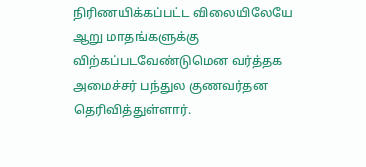நிரிணயிக்கப்பட்ட விலையிலேயே ஆறு மாதங்களுக்கு விற்கப்படவேண்டுமென வர்த்தக அமைச்சர் பந்துல குணவர்தன தெரிவித்துள்ளார்.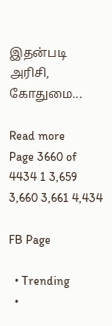இதன்படி அரிசி, கோதுமை...

Read more
Page 3660 of 4434 1 3,659 3,660 3,661 4,434

FB Page

  • Trending
  •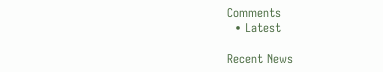Comments
  • Latest

Recent News